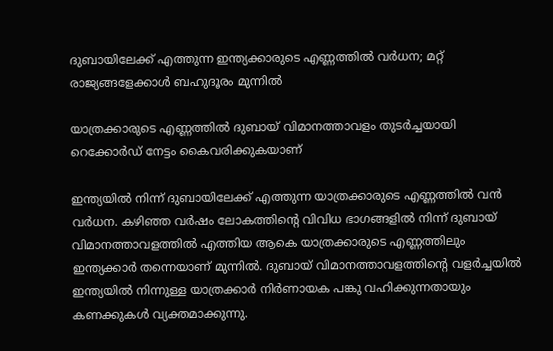ദുബായിലേക്ക് എത്തുന്ന ഇന്ത്യക്കാരുടെ എണ്ണത്തിൽ വർധന; മറ്റ് രാജ്യങ്ങളേക്കാൾ ബഹുദൂരം മുന്നിൽ

യാത്രക്കാരുടെ എണ്ണത്തില്‍ ദുബായ് വിമാനത്താവളം തുടർച്ചയായി റെക്കോര്‍ഡ് നേട്ടം കൈവരിക്കുകയാണ്

ഇന്ത്യയില്‍ നിന്ന് ദുബായിലേക്ക് എത്തുന്ന യാത്രക്കാരുടെ എണ്ണത്തില്‍ വന്‍ വര്‍ധന. കഴിഞ്ഞ വര്‍ഷം ലോകത്തിന്റെ വിവിധ ഭാഗങ്ങളില്‍ നിന്ന് ദുബായ് വിമാനത്താവളത്തില്‍ എത്തിയ ആകെ യാത്രക്കാരുടെ എണ്ണത്തിലും ഇന്ത്യക്കാര്‍ തന്നെയാണ് മുന്നില്‍. ദുബായ് വിമാനത്താവളത്തിന്റെ വളര്‍ച്ചയില്‍ ഇന്ത്യയില്‍ നിന്നുള്ള യാത്രക്കാര്‍ നിര്‍ണായക പങ്കു വഹിക്കുന്നതായും കണക്കുകള്‍ വ്യക്തമാക്കുന്നു.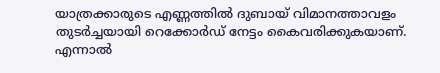യാത്രക്കാരുടെ എണ്ണത്തില്‍ ദുബായ് വിമാനത്താവളം തുടർച്ചയായി റെക്കോര്‍ഡ് നേട്ടം കൈവരിക്കുകയാണ്. എന്നാല്‍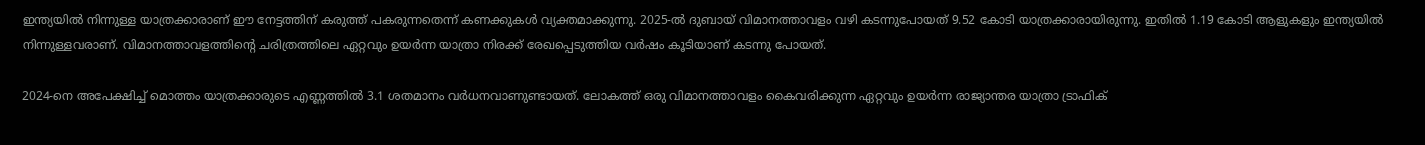ഇന്ത്യയില്‍ നിന്നുള്ള യാത്രക്കാരാണ് ഈ നേട്ടത്തിന് കരുത്ത് പകരുന്നതെന്ന് കണക്കുകള്‍ വ്യക്തമാക്കുന്നു. 2025-ല്‍ ദുബായ് വിമാനത്താവളം വഴി കടന്നുപോയത് 9.52 കോടി യാത്രക്കാരായിരുന്നു. ഇതില്‍ 1.19 കോടി ആളുകളും ഇന്ത്യയില്‍ നിന്നുള്ളവരാണ്. വിമാനത്താവളത്തിന്റെ ചരിത്രത്തിലെ ഏറ്റവും ഉയര്‍ന്ന യാത്രാ നിരക്ക് രേഖപ്പെടുത്തിയ വര്‍ഷം കൂടിയാണ് കടന്നു പോയത്.

2024-നെ അപേക്ഷിച്ച് മൊത്തം യാത്രക്കാരുടെ എണ്ണത്തില്‍ 3.1 ശതമാനം വര്‍ധനവാണുണ്ടായത്. ലോകത്ത് ഒരു വിമാനത്താവളം കൈവരിക്കുന്ന ഏറ്റവും ഉയര്‍ന്ന രാജ്യാന്തര യാത്രാ ട്രാഫിക്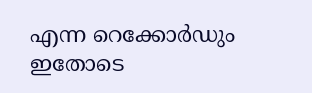എന്ന റെക്കോര്‍ഡും ഇതോടെ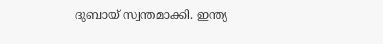ദുബായ് സ്വന്തമാക്കി. ഇന്ത്യ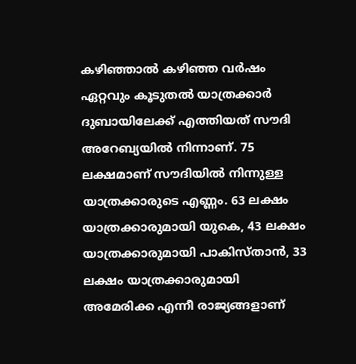കഴിഞ്ഞാല്‍ കഴിഞ്ഞ വര്‍ഷം ഏറ്റവും കൂടുതല്‍ യാത്രക്കാര്‍ ദുബായിലേക്ക് എത്തിയത് സൗദി അറേബ്യയില്‍ നിന്നാണ്. 75 ലക്ഷമാണ് സൗദിയില്‍ നിന്നുള്ള യാത്രക്കാരുടെ എണ്ണം. 63 ലക്ഷം യാത്രക്കാരുമായി യുകെ, 43 ലക്ഷം യാത്രക്കാരുമായി പാകിസ്താൻ, 33 ലക്ഷം യാത്രക്കാരുമായി അമേരിക്ക എന്നീ രാജ്യങ്ങളാണ്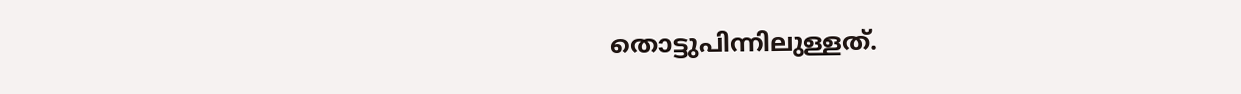തൊട്ടുപിന്നിലുള്ളത്.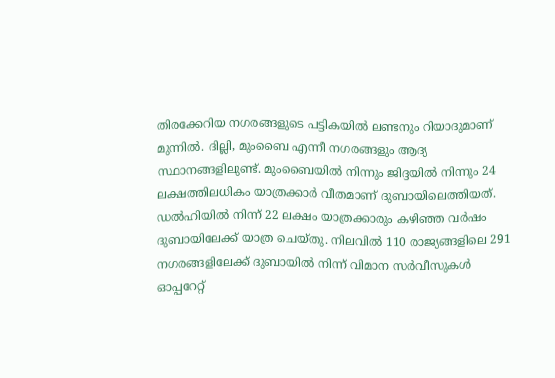തിരക്കേറിയ നഗരങ്ങളുടെ പട്ടികയില്‍ ലണ്ടനും റിയാദുമാണ് മുന്നില്‍. ദില്ലി, മുംബൈ എന്നീ നഗരങ്ങളും ആദ്യ സ്ഥാനങ്ങളിലുണ്ട്. മുംബൈയില്‍ നിന്നും ജിദ്ദയില്‍ നിന്നും 24 ലക്ഷത്തിലധികം യാത്രക്കാര്‍ വീതമാണ് ദുബായിലെത്തിയത്. ഡല്‍ഹിയില്‍ നിന്ന് 22 ലക്ഷം യാത്രക്കാരും കഴിഞ്ഞ വര്‍ഷം ദുബായിലേക്ക് യാത്ര ചെയ്തു. നിലവില്‍ 110 രാജ്യങ്ങളിലെ 291 നഗരങ്ങളിലേക്ക് ദുബായില്‍ നിന്ന് വിമാന സര്‍വീസുകള്‍ ഓപ്പറേറ്റ്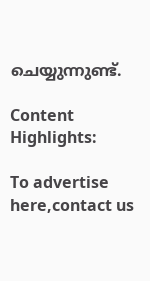ചെയ്യുന്നുണ്ട്.

Content Highlights:

To advertise here,contact us